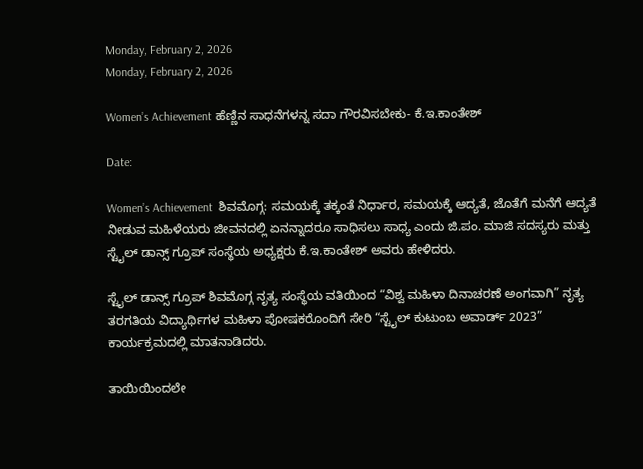Monday, February 2, 2026
Monday, February 2, 2026

Women’s Achievement ಹೆಣ್ಣಿನ ಸಾಧನೆಗಳನ್ನ ಸದಾ ಗೌರವಿಸಬೇಕು- ಕೆ.ಇ.ಕಾಂತೇಶ್

Date:

Women’s Achievement  ಶಿವಮೊಗ್ಗ: ಸಮಯಕ್ಕೆ ತಕ್ಕಂತೆ ನಿರ್ಧಾರ, ಸಮಯಕ್ಕೆ ಆದ್ಯತೆ, ಜೊತೆಗೆ ಮನೆಗೆ ಆದ್ಯತೆ ನೀಡುವ ಮಹಿಳೆಯರು ಜೀವನದಲ್ಲಿ ಏನನ್ನಾದರೂ ಸಾಧಿಸಲು ಸಾಧ್ಯ ಎಂದು ಜಿ.ಪಂ. ಮಾಜಿ ಸದಸ್ಯರು ಮತ್ತು ಸ್ಟೈಲ್ ಡಾನ್ಸ್ ಗ್ರೂಪ್ ಸಂಸ್ಥೆಯ ಅಧ್ಯಕ್ಷರು ಕೆ.ಇ.ಕಾಂತೇಶ್ ಅವರು ಹೇಳಿದರು.

ಸ್ಟೈಲ್ ಡಾನ್ಸ್ ಗ್ರೂಪ್ ಶಿವಮೊಗ್ಗ ನೃತ್ಯ ಸಂಸ್ಥೆಯ ವತಿಯಿಂದ “ವಿಶ್ವ ಮಹಿಳಾ ದಿನಾಚರಣೆ ಅಂಗವಾಗಿ” ನೃತ್ಯ ತರಗತಿಯ ವಿದ್ಯಾರ್ಥಿಗಳ ಮಹಿಳಾ ಪೋಷಕರೊಂದಿಗೆ ಸೇರಿ “ಸ್ಟೈಲ್ ಕುಟುಂಬ ಅವಾರ್ಡ್ 2023” ಕಾರ್ಯಕ್ರಮದಲ್ಲಿ ಮಾತನಾಡಿದರು.

ತಾಯಿಯಿಂದಲೇ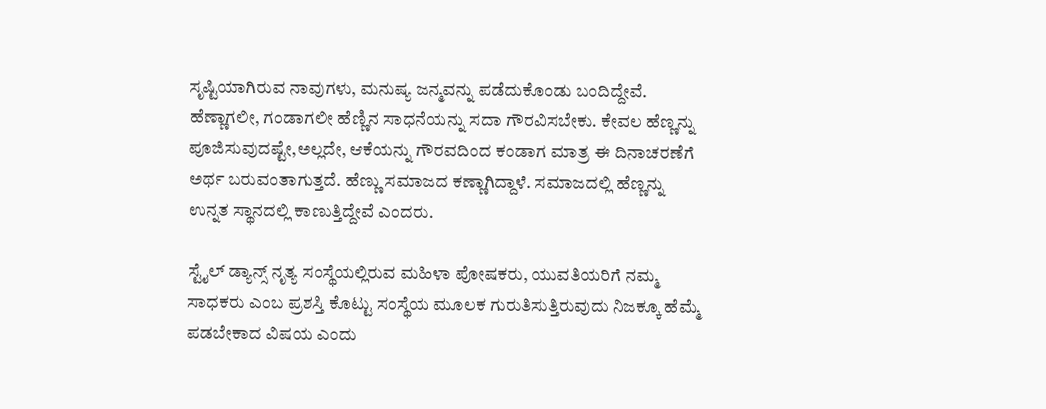ಸೃಷ್ಟಿಯಾಗಿರುವ ನಾವುಗಳು, ಮನುಷ್ಯ ಜನ್ಮವನ್ನು ಪಡೆದುಕೊಂಡು ಬಂದಿದ್ದೇವೆ. ಹೆಣ್ಣಾಗಲೀ, ಗಂಡಾಗಲೀ ಹೆಣ್ಣಿನ ಸಾಧನೆಯನ್ನು ಸದಾ ಗೌರವಿಸಬೇಕು. ಕೇವಲ ಹೆಣ್ಣನ್ನು ಪೂಜಿಸುವುದಷ್ಟೇ,ಅಲ್ಲದೇ, ಆಕೆಯನ್ನು ಗೌರವದಿಂದ ಕಂಡಾಗ ಮಾತ್ರ ಈ ದಿನಾಚರಣೆಗೆ ಅರ್ಥ ಬರುವಂತಾಗುತ್ತದೆ. ಹೆಣ್ಣು ಸಮಾಜದ ಕಣ್ಣಾಗಿದ್ದಾಳೆ. ಸಮಾಜದಲ್ಲಿ ಹೆಣ್ಣನ್ನು ಉನ್ನತ ಸ್ಥಾನದಲ್ಲಿ ಕಾಣುತ್ತಿದ್ದೇವೆ ಎಂದರು.

ಸ್ಟೈಲ್ ಡ್ಯಾನ್ಸ್ ನೃತ್ಯ ಸಂಸ್ಥೆಯಲ್ಲಿರುವ ಮಹಿಳಾ ಪೋಷಕರು, ಯುವತಿಯರಿಗೆ ನಮ್ಮ ಸಾಧಕರು ಎಂಬ ಪ್ರಶಸ್ತಿ ಕೊಟ್ಟು ಸಂಸ್ಥೆಯ ಮೂಲಕ ಗುರುತಿಸುತ್ತಿರುವುದು ನಿಜಕ್ಕೂ ಹೆಮ್ಮೆ ಪಡಬೇಕಾದ ವಿಷಯ ಎಂದು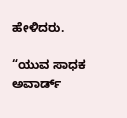ಹೇಳಿದರು.

“ಯುವ ಸಾಧಕ ಅವಾರ್ಡ್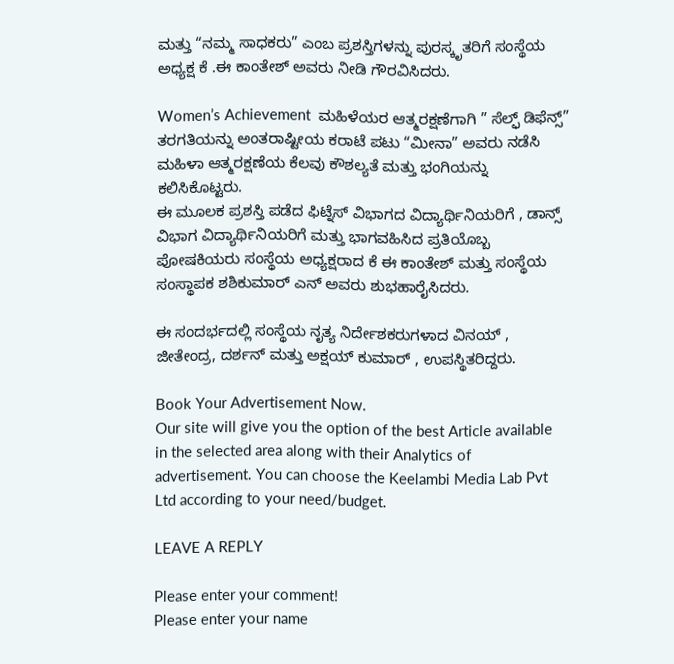ಮತ್ತು “ನಮ್ಮ ಸಾಧಕರು” ಎಂಬ ಪ್ರಶಸ್ತಿಗಳನ್ನು ಪುರಸ್ಕೃತರಿಗೆ ಸಂಸ್ಥೆಯ ಅಧ್ಯಕ್ಷ ಕೆ .ಈ ಕಾಂತೇಶ್ ಅವರು ನೀಡಿ ಗೌರವಿಸಿದರು.

Women’s Achievement  ಮಹಿಳೆಯರ ಆತ್ಮರಕ್ಷಣೆಗಾಗಿ ” ಸೆಲ್ಫ್ ಡಿಫೆನ್ಸ್” ತರಗತಿಯನ್ನು ಅಂತರಾಷ್ಟೀಯ ಕರಾಟೆ ಪಟು “ಮೀನಾ” ಅವರು ನಡೆಸಿ ಮಹಿಳಾ ಆತ್ಮರಕ್ಷಣೆಯ ಕೆಲವು ಕೌಶಲ್ಯತೆ ಮತ್ತು ಭಂಗಿಯನ್ನು ಕಲಿಸಿಕೊಟ್ಟರು.
ಈ ಮೂಲಕ ಪ್ರಶಸ್ತಿ ಪಡೆದ ಫಿಟ್ನೆಸ್ ವಿಭಾಗದ ವಿದ್ಯಾರ್ಥಿನಿಯರಿಗೆ , ಡಾನ್ಸ್ ವಿಭಾಗ ವಿದ್ಯಾರ್ಥಿನಿಯರಿಗೆ ಮತ್ತು ಭಾಗವಹಿಸಿದ ಪ್ರತಿಯೊಬ್ಬ ಪೋಷಕಿಯರು ಸಂಸ್ಥೆಯ ಅಧ್ಯಕ್ಷರಾದ ಕೆ ಈ ಕಾಂತೇಶ್ ಮತ್ತು ಸಂಸ್ಥೆಯ ಸಂಸ್ಥಾಪಕ ಶಶಿಕುಮಾರ್ ಎನ್ ಅವರು ಶುಭಹಾರೈಸಿದರು.

ಈ ಸಂದರ್ಭದಲ್ಲಿ ಸಂಸ್ಥೆಯ ನೃತ್ಯ ನಿರ್ದೇಶಕರುಗಳಾದ ವಿನಯ್ , ಜೀತೇಂದ್ರ, ದರ್ಶನ್ ಮತ್ತು ಅಕ್ಷಯ್ ಕುಮಾರ್ , ಉಪಸ್ಥಿತರಿದ್ದರು.

Book Your Advertisement Now.
Our site will give you the option of the best Article available in the selected area along with their Analytics of advertisement. You can choose the Keelambi Media Lab Pvt Ltd according to your need/budget.

LEAVE A REPLY

Please enter your comment!
Please enter your name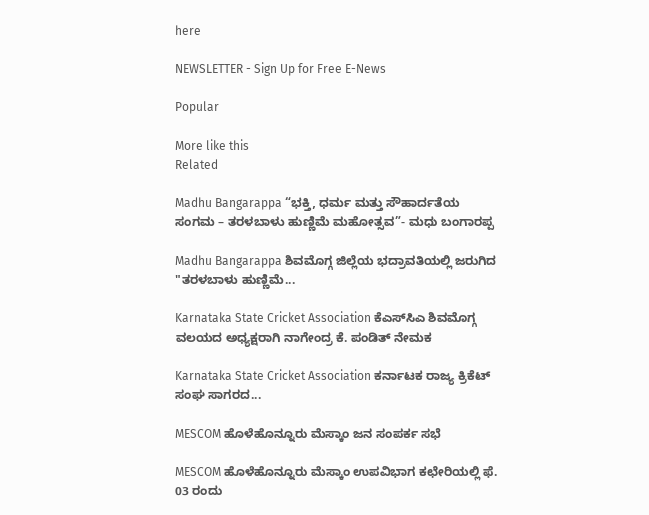here

NEWSLETTER - Sign Up for Free E-News

Popular

More like this
Related

Madhu Bangarappa “ಭಕ್ತಿ, ಧರ್ಮ ಮತ್ತು ಸೌಹಾರ್ದತೆಯ ಸಂಗಮ – ತರಳಬಾಳು ಹುಣ್ಣಿಮೆ ಮಹೋತ್ಸವ”- ಮಧು ಬಂಗಾರಪ್ಪ

Madhu Bangarappa ಶಿವಮೊಗ್ಗ ಜಿಲ್ಲೆಯ ಭದ್ರಾವತಿಯಲ್ಲಿ ಜರುಗಿದ "ತರಳಬಾಳು ಹುಣ್ಣಿಮೆ...

Karnataka State Cricket Association ಕೆಎಸ್‌ಸಿಎ ಶಿವಮೊಗ್ಗ ವಲಯದ ಅಧ್ಯಕ್ಷರಾಗಿ ನಾಗೇಂದ್ರ ಕೆ. ಪಂಡಿತ್ ನೇಮಕ

Karnataka State Cricket Association ಕರ್ನಾಟಕ ರಾಜ್ಯ ಕ್ರಿಕೆಟ್ ಸಂಘ ಸಾಗರದ...

MESCOM ಹೊಳೆಹೊನ್ನೂರು ಮೆಸ್ಕಾಂ ಜನ ಸಂಪರ್ಕ ಸಭೆ

MESCOM ಹೊಳೆಹೊನ್ನೂರು ಮೆಸ್ಕಾಂ ಉಪವಿಭಾಗ ಕಛೇರಿಯಲ್ಲಿ ಫೆ. 03 ರಂದು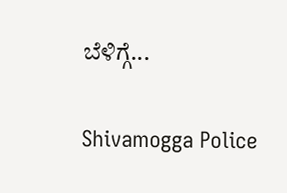ಬೆಳಿಗ್ಗೆ...

Shivamogga Police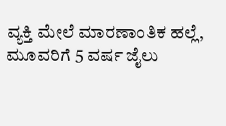ವ್ಯಕ್ತಿ ಮೇಲೆ ಮಾರಣಾಂತಿಕ ಹಲ್ಲೆ, ಮೂವರಿಗೆ 5 ವರ್ಷ ಜೈಲು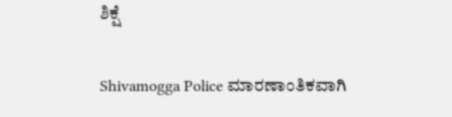ಶಿಕ್ಷೆ

Shivamogga Police ಮಾರಣಾಂತಿಕವಾಗಿ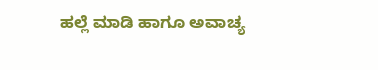ಹಲ್ಲೆ ಮಾಡಿ ಹಾಗೂ ಅವಾಚ್ಯ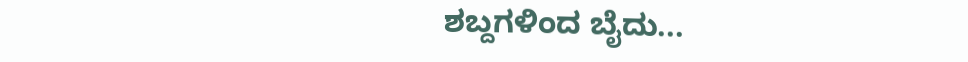ಶಬ್ದಗಳಿಂದ ಬೈದು...